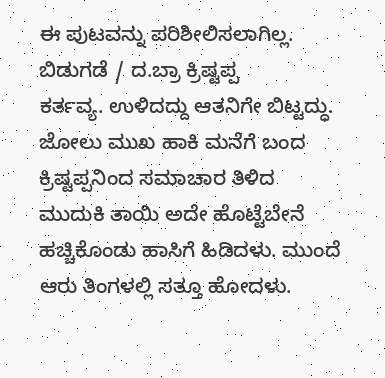ಈ ಪುಟವನ್ನು ಪರಿಶೀಲಿಸಲಾಗಿಲ್ಲ.
ಬಿಡುಗಡೆ / ದ.ಬ್ರಾ ಕ್ರಿಷ್ಟಪ್ಪ
ಕರ್ತವ್ಯ. ಉಳಿದದ್ದು ಆತನಿಗೇ ಬಿಟ್ಟದ್ಧು.
ಜೋಲು ಮುಖ ಹಾಕಿ ಮನೆಗೆ ಬಂದ ಕ್ರಿಷ್ಟಪ್ಪನಿಂದ ಸಮಾಚಾರ ತಿಳಿದ
ಮುದುಕಿ ತಾಯಿ ಅದೇ ಹೊಟ್ಟೆಬೇನೆ ಹಚ್ಚಿಕೊಂಡು ಹಾಸಿಗೆ ಹಿಡಿದಳು. ಮುಂದೆ
ಆರು ತಿಂಗಳಲ್ಲಿ ಸತ್ತೂ ಹೋದಳು.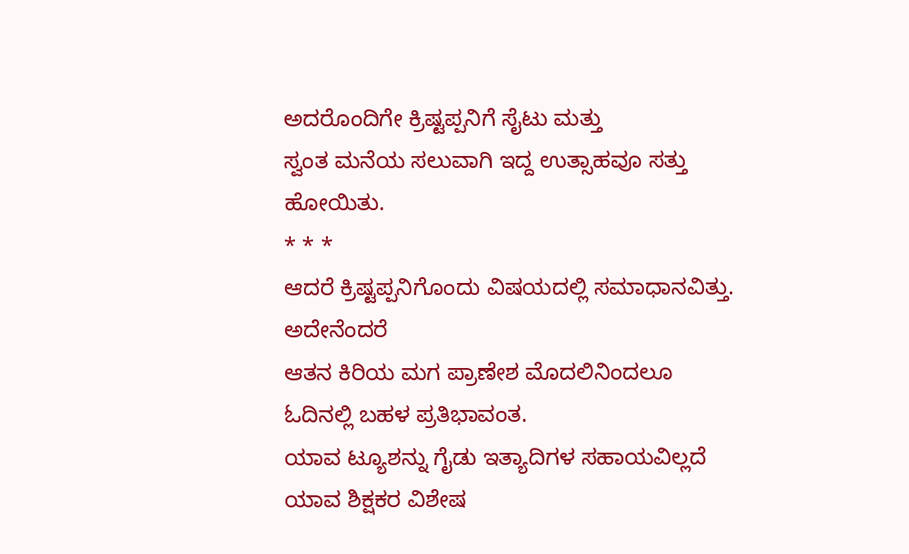ಅದರೊಂದಿಗೇ ಕ್ರಿಷ್ಟಪ್ಪನಿಗೆ ಸೈಟು ಮತ್ತು
ಸ್ವಂತ ಮನೆಯ ಸಲುವಾಗಿ ಇದ್ದ ಉತ್ಸಾಹವೂ ಸತ್ತು ಹೋಯಿತು.
* * *
ಆದರೆ ಕ್ರಿಷ್ಟಪ್ಪನಿಗೊಂದು ವಿಷಯದಲ್ಲಿ ಸಮಾಧಾನವಿತ್ತು. ಅದೇನೆಂದರೆ
ಆತನ ಕಿರಿಯ ಮಗ ಪ್ರಾಣೇಶ ಮೊದಲಿನಿಂದಲೂ ಓದಿನಲ್ಲಿ ಬಹಳ ಪ್ರತಿಭಾವಂತ.
ಯಾವ ಟ್ಯೂಶನ್ನು ಗೈಡು ಇತ್ಯಾದಿಗಳ ಸಹಾಯವಿಲ್ಲದೆ ಯಾವ ಶಿಕ್ಷಕರ ವಿಶೇಷ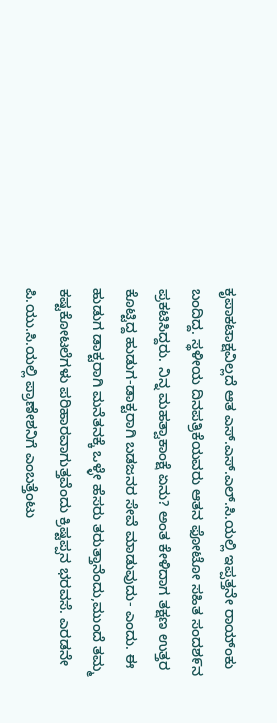ಕೃಪಾಕಟಾಕ್ಷವಿಲ್ಲದೆ ಆತ ಎಸ್.ಎಸ್.ಎಲ್.ಸಿ.ಯಲ್ಲಿ ಇಪ್ಪತ್ತನೇ ರಾಯ್ಂಕು
ಬಂದಿದ್ದ. ಸ್ಥಳೀಯ ದಿನಪತ್ರಿಕೆಯವರು ಆತನ ಫೋಟೋ ಸಹಿತ ಸಂದಶ೯ನ
ಪ್ರಕಟಿಸಿದ್ದರು. ನಿನ್ನ ಮಹತ್ವಾಕಾಂಕ್ಷೆ ಏನು? ಅಂತ ಕೇಳಿದಾಗ ತಕ್ಷಣ ಉತ್ತರ
ಕೊಟ್ಟಿದ್ದ ಹುಡುಗ-ಡಾಕ್ಟರಾಗಿ ಬಡಜನರ ಸೇವೆ ಮಾಡುವುದು- ಎಂದು. ಈ
ಹುಡುಗ ಡಾಕ್ಟರಾಗಿ ಮನೆತನಕ್ಕೆ ಒಳ್ಳೇ ಹೆಸರು ತರುತ್ತಾನೆಂದು,ಮುಂದೆ ತಮ್ಮ
ಕಷ್ಟಕೋಟಲೆಗಳು ಪರಿಹಾರವಾಗುತ್ತವೆಂದು ಕ್ರಿಷ್ಟಪ್ಪನ ಭರವಸೆ. ಎರಡನೇ
ಪಿ.ಯು.ಸಿ.ಯಲ್ಲಿ ಪ್ರಾಣೇಶನಿಗೆ ಎಂಬತ್ತೆಂಟು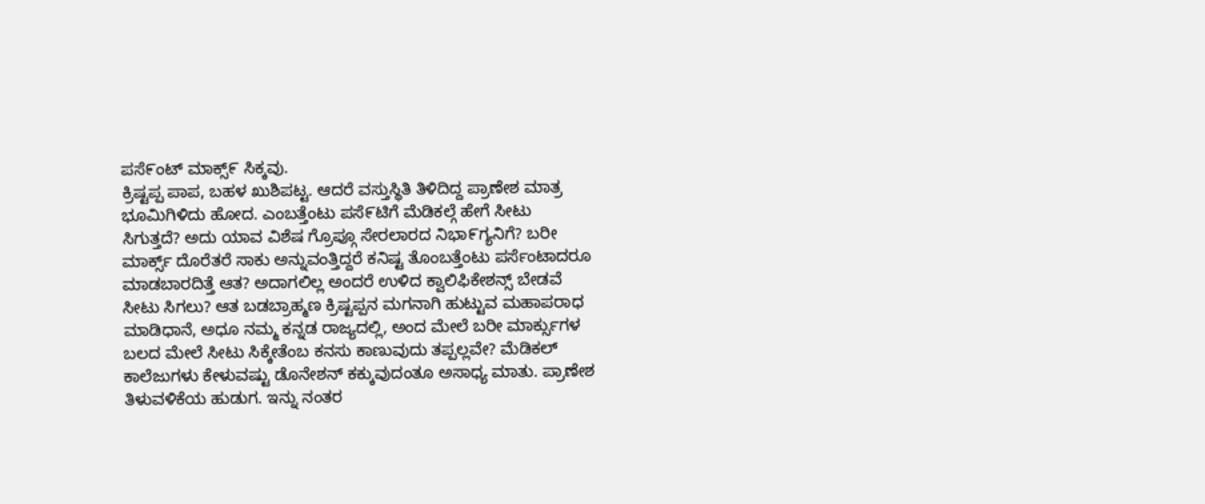ಪಸೆ೯ಂಟ್ ಮಾಕ್ಸ್೯ ಸಿಕ್ಕವು.
ಕ್ರಿಷ್ಟಪ್ಪ ಪಾಪ, ಬಹಳ ಖುಶಿಪಟ್ಟ. ಆದರೆ ವಸ್ತುಸ್ಥಿತಿ ತಿಳಿದಿದ್ದ ಪ್ರಾಣೇಶ ಮಾತ್ರ
ಭೂಮಿಗಿಳಿದು ಹೋದ. ಎಂಬತ್ತೆಂಟು ಪಸೆ೯ಟಿಗೆ ಮೆಡಿಕಲ್ಗೆ ಹೇಗೆ ಸೀಟು
ಸಿಗುತ್ತದೆ? ಅದು ಯಾವ ವಿಶೆಷ ಗ್ರೊಪ್ಗೂ ಸೇರಲಾರದ ನಿಭಾ೯ಗ್ಯನಿಗೆ? ಬರೀ
ಮಾರ್ಕ್ಸ್ ದೊರೆತರೆ ಸಾಕು ಅನ್ನುವಂತ್ತಿದ್ದರೆ ಕನಿಷ್ಟ ತೊಂಬತ್ತೆಂಟು ಪರ್ಸೆಂಟಾದರೂ
ಮಾಡಬಾರದಿತ್ತೆ ಆತ? ಅದಾಗಲಿಲ್ಲ ಅಂದರೆ ಉಳಿದ ಕ್ವಾಲಿಫಿಕೇಶನ್ಸ್ ಬೇಡವೆ
ಸೀಟು ಸಿಗಲು? ಆತ ಬಡಬ್ರಾಹ್ಮಣ ಕ್ರಿಷ್ಟಪ್ಪನ ಮಗನಾಗಿ ಹುಟ್ಟುವ ಮಹಾಪರಾಧ
ಮಾಡಿಧಾನೆ, ಅಧೂ ನಮ್ಮ ಕನ್ನಡ ರಾಜ್ಯದಲ್ಲಿ, ಅಂದ ಮೇಲೆ ಬರೀ ಮಾರ್ಕ್ಸುಗಳ
ಬಲದ ಮೇಲೆ ಸೀಟು ಸಿಕ್ಕೇತೆಂಬ ಕನಸು ಕಾಣುವುದು ತಪ್ಪಲ್ಲವೇ? ಮೆಡಿಕಲ್
ಕಾಲೆಜುಗಳು ಕೇಳುವಷ್ಟು ಡೊನೇಶನ್ ಕಕ್ಕುವುದಂತೂ ಅಸಾಧ್ಯ ಮಾತು. ಪ್ರಾಣೇಶ
ತಿಳುವಳಿಕೆಯ ಹುಡುಗ. ಇನ್ನು ನಂತರ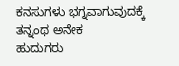ಕನಸುಗಳು ಭಗ್ನವಾಗುವುದಕ್ಕೆ ತನ್ನಂಥ ಅನೇಕ
ಹುದುಗರು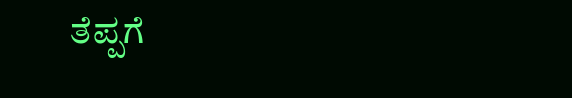ತೆಪ್ಪಗೆ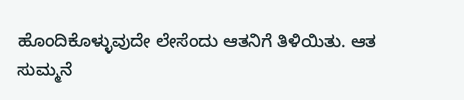ಹೊಂದಿಕೊಳ್ಳುವುದೇ ಲೇಸೆಂದು ಆತನಿಗೆ ತಿಳಿಯಿತು. ಆತ
ಸುಮ್ಮನೆ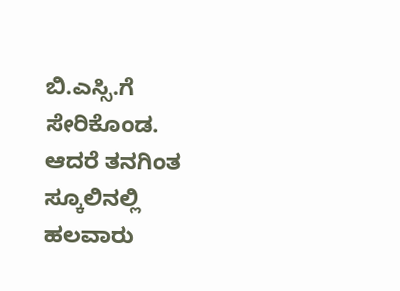ಬಿ.ಎಸ್ಸಿ.ಗೆ ಸೇರಿಕೊಂಡ.
ಆದರೆ ತನಗಿಂತ ಸ್ಕೂಲಿನಲ್ಲಿ ಹಲವಾರು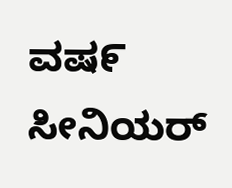ವಷ೯ ಸೀನಿಯರ್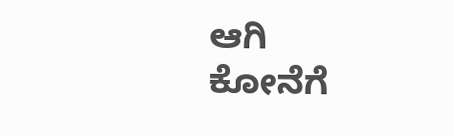ಆಗಿ ಕೋನೆಗೆ